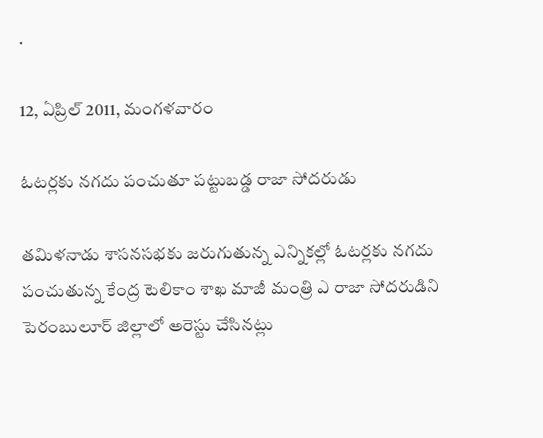.

12, ఏప్రిల్ 2011, మంగళవారం

ఓటర్లకు నగదు పంచుతూ పట్టుబడ్డ రాజా సోదరుడు

తమిళనాడు శాసనసభకు జరుగుతున్న ఎన్నికల్లో ఓటర్లకు నగదు పంచుతున్న కేంద్ర టెలికాం శాఖ మాజీ మంత్రి ఎ రాజా సోదరుడిని పెరంబులూర్‌ జిల్లాలో అరెస్టు చేసినట్లు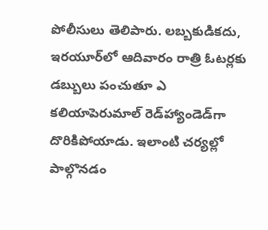పోలీసులు తెలిపారు. లబ్బకుడికదు, ఇరయూర్‌లో ఆదివారం రాత్రి ఓటర్లకు డబ్బులు పంచుతూ ఎ కలియాపెరుమాల్‌ రెడ్‌హ్యాండెడ్‌గా దొరికిపోయాడు. ఇలాంటి చర్యల్లో పాల్గొనడం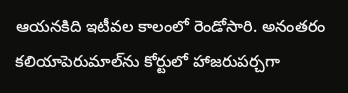ఆయనకిది ఇటీవల కాలంలో రెండోసారి. అనంతరం కలియాపెరుమాల్‌ను కోర్టులో హాజరుపర్చగా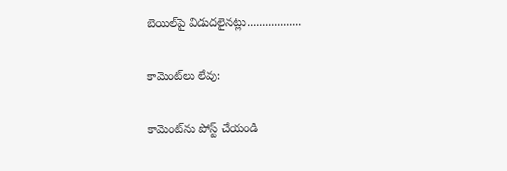బెయిల్‌పై విడుదలైనట్లు..................

కామెంట్‌లు లేవు:

కామెంట్‌ను పోస్ట్ చేయండి